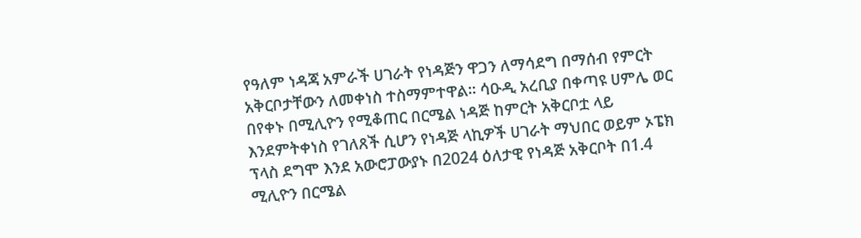የዓለም ነዳጃ አምራች ሀገራት የነዳጅን ዋጋን ለማሳደግ በማሰብ የምርት አቅርቦታቸውን ለመቀነስ ተስማምተዋል። ሳዑዲ አረቢያ በቀጣዩ ሀምሌ ወር በየቀኑ በሚሊዮን የሚቆጠር በርሜል ነዳጅ ከምርት አቅርቦቷ ላይ እንደምትቀነስ የገለጸች ሲሆን የነዳጅ ላኪዎች ሀገራት ማህበር ወይም ኦፔክ ፕላስ ደግሞ እንደ አውሮፓውያኑ በ2024 ዕለታዊ የነዳጅ አቅርቦት በ1.4 ሚሊዮን በርሜል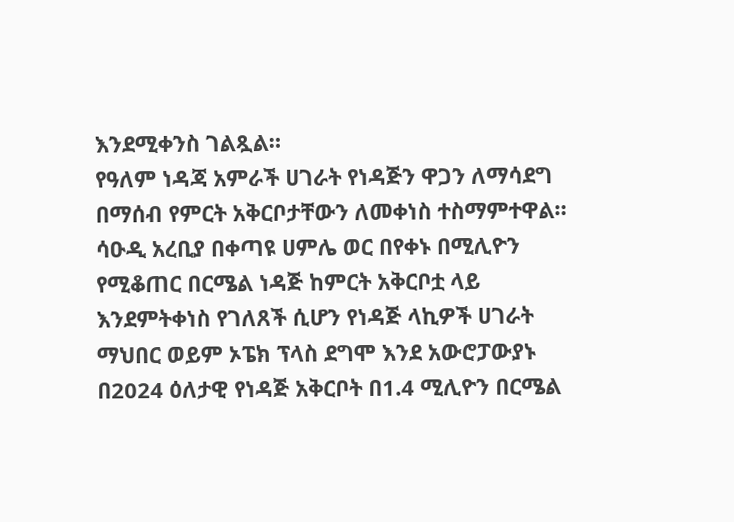እንደሚቀንስ ገልጿል።
የዓለም ነዳጃ አምራች ሀገራት የነዳጅን ዋጋን ለማሳደግ በማሰብ የምርት አቅርቦታቸውን ለመቀነስ ተስማምተዋል። ሳዑዲ አረቢያ በቀጣዩ ሀምሌ ወር በየቀኑ በሚሊዮን የሚቆጠር በርሜል ነዳጅ ከምርት አቅርቦቷ ላይ እንደምትቀነስ የገለጸች ሲሆን የነዳጅ ላኪዎች ሀገራት ማህበር ወይም ኦፔክ ፕላስ ደግሞ እንደ አውሮፓውያኑ በ2024 ዕለታዊ የነዳጅ አቅርቦት በ1.4 ሚሊዮን በርሜል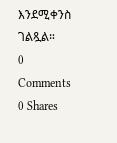እንደሚቀንስ ገልጿል።
0 Comments
0 Shares